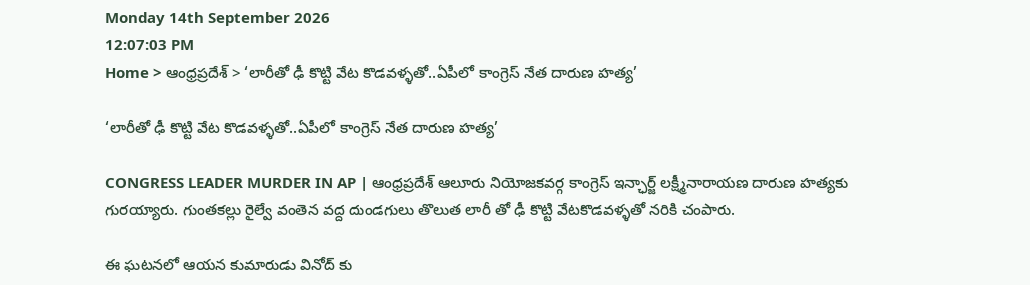Monday 14th September 2026
12:07:03 PM
Home > ఆంధ్రప్రదేశ్ > ‘లారీతో ఢీ కొట్టి వేట కొడవళ్ళతో..ఏపీలో కాంగ్రెస్ నేత దారుణ హత్య’

‘లారీతో ఢీ కొట్టి వేట కొడవళ్ళతో..ఏపీలో కాంగ్రెస్ నేత దారుణ హత్య’

CONGRESS LEADER MURDER IN AP | ఆంధ్రప్రదేశ్ ఆలూరు నియోజకవర్గ కాంగ్రెస్ ఇన్ఛార్జ్ లక్ష్మీనారాయణ దారుణ హత్యకు గురయ్యారు. గుంతకల్లు రైల్వే వంతెన వద్ద దుండగులు తొలుత లారీ తో ఢీ కొట్టి వేటకొడవళ్ళతో నరికి చంపారు.

ఈ ఘటనలో ఆయన కుమారుడు వినోద్ కు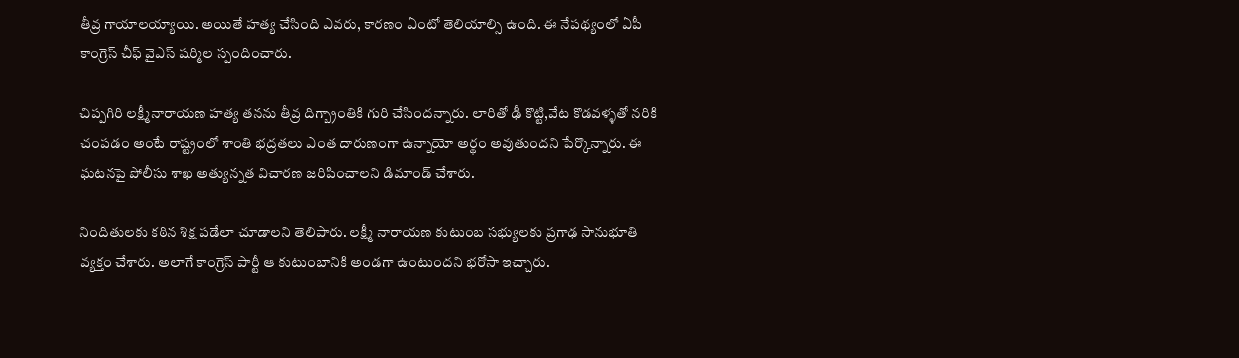తీవ్ర గాయాలయ్యాయి. అయితే హత్య చేసింది ఎవరు, కారణం ఏంటో తెలియాల్సి ఉంది. ఈ నేపథ్యంలో ఏపీ కాంగ్రెస్ చీఫ్ వైఎస్ షర్మిల స్పందించారు.

చిప్పగిరి లక్ష్మీనారాయణ హత్య తనను తీవ్ర దిగ్బ్రాంతికి గురి చేసిందన్నారు. లారితో ఢీ కొట్టి,వేట కొడవళ్ళతో నరికి చంపడం అంటే రాష్ట్రంలో శాంతి భద్రతలు ఎంత దారుణంగా ఉన్నాయో అర్థం అవుతుందని పేర్కొన్నారు. ఈ ఘటనపై పోలీసు శాఖ అత్యున్నత విచారణ జరిపించాలని డిమాండ్ చేశారు.

నిందితులకు కఠిన శిక్ష పడేలా చూడాలని తెలిపారు. లక్ష్మీ నారాయణ కుటుంబ సభ్యులకు ప్రగాఢ సానుభూతి వ్యక్తం చేశారు. అలాగే కాంగ్రెస్ పార్టీ ఆ కుటుంబానికి అండగా ఉంటుందని భరోసా ఇచ్చారు.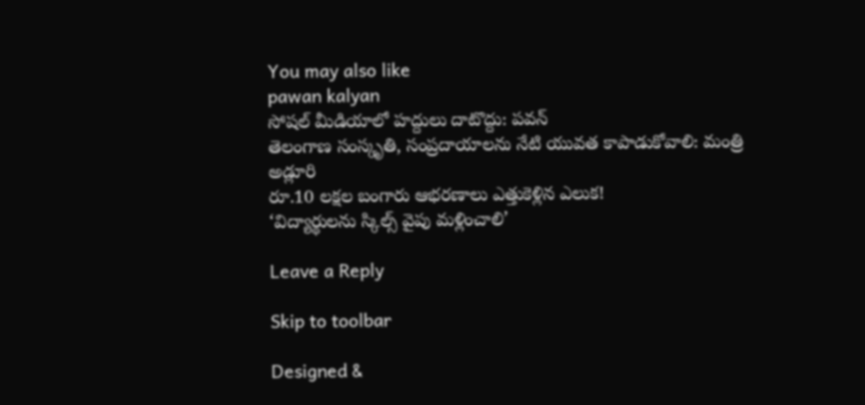You may also like
pawan kalyan
సోషల్ మీడియాలో హద్దులు దాటొద్దు: పవన్
తెలంగాణ సంస్కృతి, సంప్రదాయాలను నేటి యువత కాపాడుకోవాలి: మంత్రి అడ్లూరి
రూ.10 లక్షల బంగారు ఆభరణాలు ఎత్తుకెళ్లిన ఎలుక!
‘విద్యార్థులను స్కిల్స్ వైపు మళ్లించాలి’

Leave a Reply

Skip to toolbar

Designed &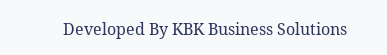Developed By KBK Business Solutions